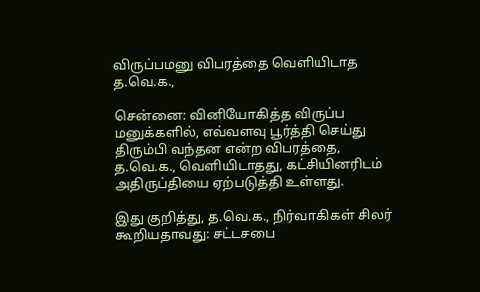விருப்பமனு விபரத்தை வெளியிடாத த.வெ.க.,

சென்னை: வினியோகித்த விருப்ப மனுக்களில், எவ்வளவு பூர்த்தி செய்து திரும்பி வந்தன என்ற விபரத்தை, த.வெ.க., வெளியிடாதது, கட்சியினரிடம் அதிருப்தியை ஏற்படுத்தி உள்ளது.

இது குறித்து, த.வெ.க., நிர்வாகிகள் சிலர் கூறியதாவது: சட்டசபை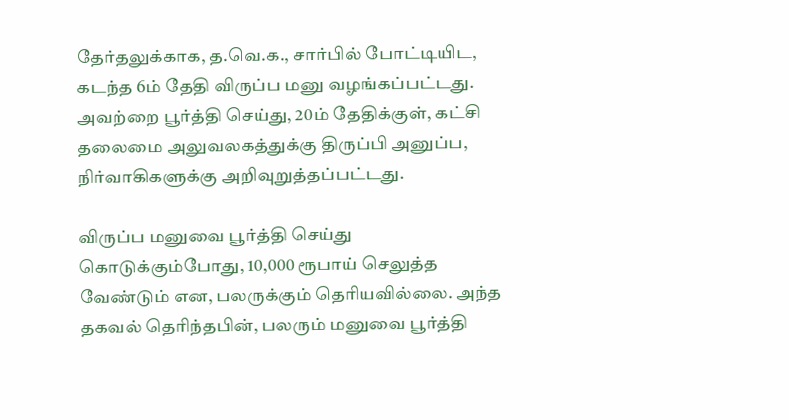தேர்தலுக்காக, த.வெ.க., சார்பில் போட்டியிட, கடந்த 6ம் தேதி விருப்ப மனு வழங்கப்பட்டது. அவற்றை பூர்த்தி செய்து, 20ம் தேதிக்குள், கட்சி தலைமை அலுவலகத்துக்கு திருப்பி அனுப்ப, நிர்வாகிகளுக்கு அறிவுறுத்தப்பட்டது.

விருப்ப மனுவை பூர்த்தி செய்து கொடுக்கும்போது, 10,000 ரூபாய் செலுத்த வேண்டும் என, பலருக்கும் தெரியவில்லை. அந்த தகவல் தெரிந்தபின், பலரும் மனுவை பூர்த்தி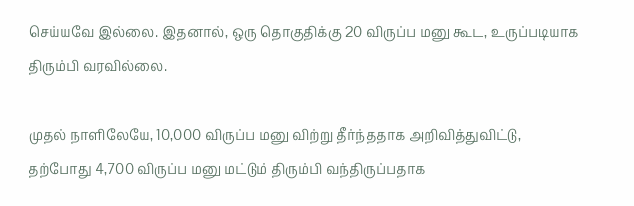செய்யவே இல்லை. இதனால், ஒரு தொகுதிக்கு 20 விருப்ப மனு கூட, உருப்படியாக திரும்பி வரவில்லை.

முதல் நாளிலேயே, 10,000 விருப்ப மனு விற்று தீர்ந்ததாக அறிவித்துவிட்டு, தற்போது 4,700 விருப்ப மனு மட்டும் திரும்பி வந்திருப்பதாக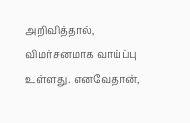அறிவித்தால், விமர்சனமாக வாய்ப்பு உள்ளது. எனவேதான்,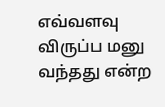எவ்வளவு விருப்ப மனு வந்தது என்ற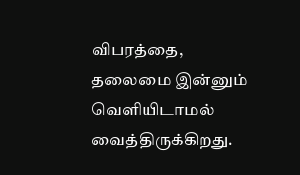விபரத்தை, தலைமை இன்னும் வெளியிடாமல் வைத்திருக்கிறது.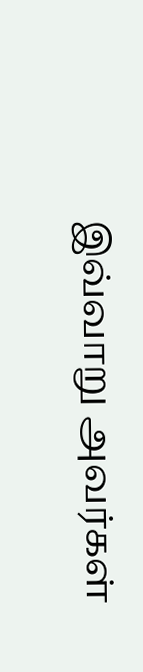இவ்வாறு அவர்கள்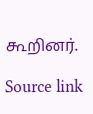கூறினர்.

Source link